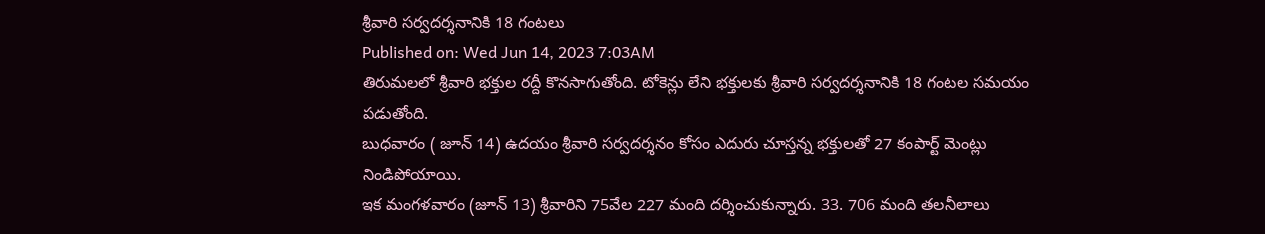శ్రీవారి సర్వదర్శనానికి 18 గంటలు
Published on: Wed Jun 14, 2023 7:03AM
తిరుమలలో శ్రీవారి భక్తుల రద్దీ కొనసాగుతోంది. టోకెన్లు లేని భక్తులకు శ్రీవారి సర్వదర్శనానికి 18 గంటల సమయం పడుతోంది.
బుధవారం ( జూన్ 14) ఉదయం శ్రీవారి సర్వదర్శనం కోసం ఎదురు చూస్తన్న భక్తులతో 27 కంపార్ట్ మెంట్లు నిండిపోయాయి.
ఇక మంగళవారం (జూన్ 13) శ్రీవారిని 75వేల 227 మంది దర్శించుకున్నారు. 33. 706 మంది తలనీలాలు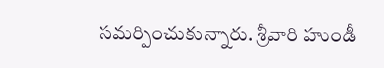సమర్పించుకున్నారు. శ్రీవారి హుండీ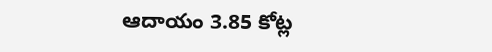ఆదాయం 3.85 కోట్ల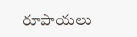రూపాయలు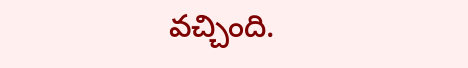వచ్చింది.